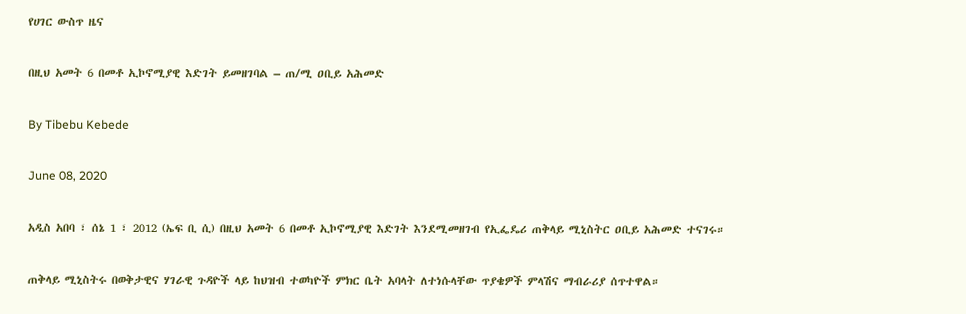የሀገር ውስጥ ዜና

በዚህ አመት 6 በመቶ ኢኮኖሚያዊ እድገት ይመዘገባል – ጠ/ሚ ዐቢይ አሕመድ

By Tibebu Kebede

June 08, 2020

አዲስ አበባ ፣ ሰኔ 1 ፣ 2012 (ኤፍ ቢ ሲ) በዚህ አመት 6 በመቶ ኢኮኖሚያዊ እድገት እንደሚመዘገብ የኢፌዴሪ ጠቅላይ ሚኒስትር ዐቢይ አሕመድ ተናገሩ።

ጠቅላይ ሚኒስትሩ በወቅታዊና ሃገራዊ ጉዳዮች ላይ ከህዝብ ተወካዮች ምክር ቤት አባላት ለተነሱላቸው ጥያቄዎች ምላሽና ማብራሪያ ሰጥተዋል።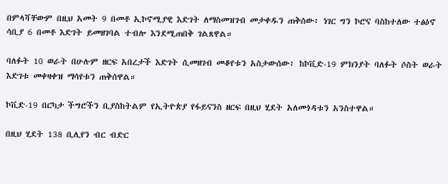በምላሻቸውም በዚህ አመት 9 በመቶ ኢኮኖሚያዊ እድገት ለማስመዝገብ መታቀዱን ጠቅሰው፥ ነገር ግን ኮሮና ባስከተለው ተፅዕኖ ሳቢያ 6 በመቶ እድገት ይመዘገባል ተብሎ እንደሚጠበቅ ገልጸዋል።

ባለፉት 10 ወራት በሁሉም ዘርፍ አበረታች እድገት ሲመዘገብ መቆየቱን አስታውሰው፥ ከኮቪድ-19 ምክንያት ባለፉት ሶስት ወራት እድገቱ መቀዛቀዝ ማሳየቱን ጠቅሰዋል።

ኮቪድ-19 በርካታ ችግሮችን ቢያስከትልም የኢትዮጵያ የፋይናንስ ዘርፍ በዚህ ሂደት አለመጎዳቱን አንስተዋል።

በዚህ ሂደት 138 ቢሊየን ብር ብድር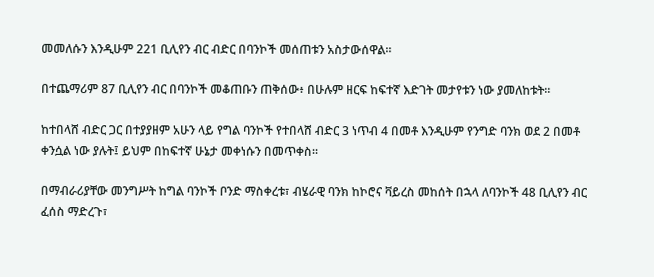መመለሱን እንዲሁም 221 ቢሊየን ብር ብድር በባንኮች መሰጠቱን አስታውሰዋል።

በተጨማሪም 87 ቢሊየን ብር በባንኮች መቆጠቡን ጠቅሰው፥ በሁሉም ዘርፍ ከፍተኛ እድገት መታየቱን ነው ያመለከቱት።

ከተበላሸ ብድር ጋር በተያያዘም አሁን ላይ የግል ባንኮች የተበላሸ ብድር 3 ነጥብ 4 በመቶ እንዲሁም የንግድ ባንክ ወደ 2 በመቶ ቀንሷል ነው ያሉት፤ ይህም በከፍተኛ ሁኔታ መቀነሱን በመጥቀስ።

በማብራሪያቸው መንግሥት ከግል ባንኮች ቦንድ ማስቀረቱ፣ ብሄራዊ ባንክ ከኮሮና ቫይረስ መከሰት በኋላ ለባንኮች 48 ቢሊየን ብር ፈሰስ ማድረጉ፣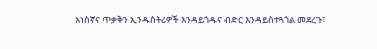አነስኛና ጥቃቅን ኢንዱስትሪዎች እንዳይጎዱና ብድር እንዳይስተጓጎል መደረጉ፣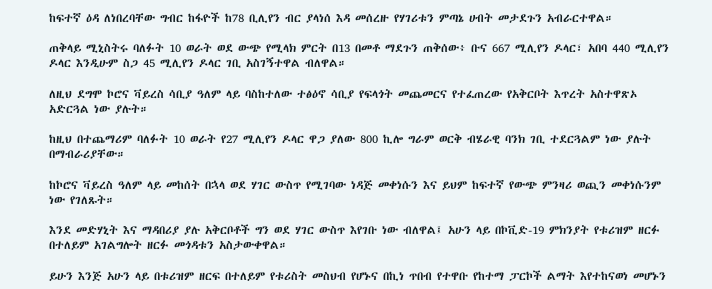ከፍተኛ ዕዳ ለነበረባቸው ግብር ከፋዮች ከ78 ቢሊየን ብር ያላነሰ እዳ መሰረዙ የሃገሪቱን ምጣኔ ሀብት መታደጉን አብራርተዋል።

ጠቅላይ ሚኒስትሩ ባለፉት 10 ወራት ወደ ውጭ የሚላክ ምርት በ13 በመቶ ማደጉን ጠቅሰው፥ ቡና 667 ሚሊየን ዶላር፣ አበባ 440 ሚሊየን ዶላር እንዲሁም ስጋ 45 ሚሊየን ዶላር ገቢ አስገኝተዋል ብለዋል።

ለዚህ ደግሞ ኮሮና ቫይረስ ሳቢያ ዓለም ላይ ባስከተለው ተፅዕኖ ሳቢያ የፍላጎት መጨመርና የተፈጠረው የአቅርቦት እጥረት አስተዋጽኦ አድርጓል ነው ያሉት።

ከዚህ በተጨማሪም ባለፉት 10 ወራት የ27 ሚሊየን ዶላር ዋጋ ያለው 800 ኪሎ ግራም ወርቅ ብሄራዊ ባንክ ገቢ ተደርጓልም ነው ያሉት በማብራሪያቸው።

ከኮሮና ቫይረስ ዓለም ላይ መከሰት በኋላ ወደ ሃገር ውስጥ የሚገባው ነዳጅ መቀነሱን እና ይህም ከፍተኛ የውጭ ምንዛሪ ወጪን መቀነሱንም ነው የገለጹት።

እንደ መድሃኒት እና ማዳበሪያ ያሉ አቅርቦቶች ግን ወደ ሃገር ውስጥ እየገቡ ነው ብለዋል፤ አሁን ላይ በኮቪድ-19 ምክንያት የቱሪዝም ዘርፉ በተለይም አገልግሎት ዘርፉ መጎዳቱን አስታውቀዋል።

ይሁን እንጅ አሁን ላይ በቱሪዝም ዘርፍ በተለይም የቱሪስት መስህብ የሆኑና በኪነ ጥበብ የተዋቡ የከተማ ፓርኮች ልማት እየተከናወነ መሆኑን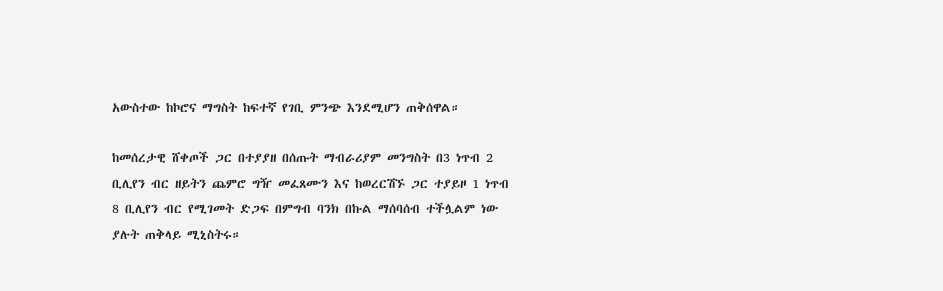አውስተው ከኮሮና ማግስት ከፍተኛ የገቢ ምንጭ እንደሚሆን ጠቅሰዋል።

ከመሰረታዊ ሸቀጦች ጋር በተያያዘ በሰጡት ማብራሪያም መንግስት በ3 ነጥብ 2 ቢሊየን ብር ዘይትን ጨምሮ ግዥ መፈጸሙን እና ከወረርሽኙ ጋር ተያይዞ 1 ነጥብ 8 ቢሊየን ብር የሚገመት ድጋፍ በምግብ ባንክ በኩል ማሰባሰብ ተችሏልም ነው ያሉት ጠቅላይ ሚኒስትሩ።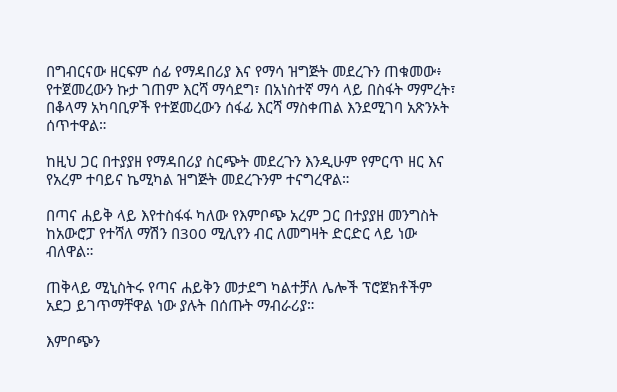በግብርናው ዘርፍም ሰፊ የማዳበሪያ እና የማሳ ዝግጅት መደረጉን ጠቁመው፥ የተጀመረውን ኩታ ገጠም እርሻ ማሳደግ፣ በአነስተኛ ማሳ ላይ በስፋት ማምረት፣ በቆላማ አካባቢዎች የተጀመረውን ሰፋፊ እርሻ ማስቀጠል እንደሚገባ አጽንኦት ሰጥተዋል።

ከዚህ ጋር በተያያዘ የማዳበሪያ ስርጭት መደረጉን እንዲሁም የምርጥ ዘር እና የአረም ተባይና ኬሚካል ዝግጅት መደረጉንም ተናግረዋል።

በጣና ሐይቅ ላይ እየተስፋፋ ካለው የእምቦጭ አረም ጋር በተያያዘ መንግስት ከአውሮፓ የተሻለ ማሽን በ300 ሚሊየን ብር ለመግዛት ድርድር ላይ ነው ብለዋል።

ጠቅላይ ሚኒስትሩ የጣና ሐይቅን መታደግ ካልተቻለ ሌሎች ፕሮጀክቶችም አደጋ ይገጥማቸዋል ነው ያሉት በሰጡት ማብራሪያ።

እምቦጭን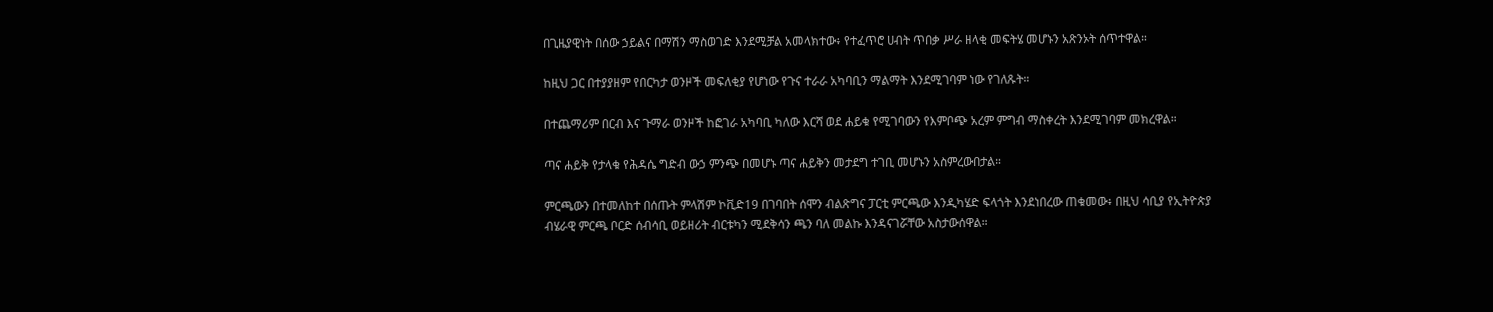በጊዜያዊነት በሰው ኃይልና በማሽን ማስወገድ እንደሚቻል አመላክተው፥ የተፈጥሮ ሀብት ጥበቃ ሥራ ዘላቂ መፍትሄ መሆኑን አጽንኦት ሰጥተዋል።

ከዚህ ጋር በተያያዘም የበርካታ ወንዞች መፍለቂያ የሆነው የጉና ተራራ አካባቢን ማልማት እንደሚገባም ነው የገለጹት።

በተጨማሪም በርብ እና ጉማራ ወንዞች ከፎገራ አካባቢ ካለው እርሻ ወደ ሐይቁ የሚገባውን የእምቦጭ አረም ምግብ ማስቀረት እንደሚገባም መክረዋል።

ጣና ሐይቅ የታላቁ የሕዳሴ ግድብ ውኃ ምንጭ በመሆኑ ጣና ሐይቅን መታደግ ተገቢ መሆኑን አስምረውበታል።

ምርጫውን በተመለከተ በሰጡት ምላሽም ኮቪድ19 በገባበት ሰሞን ብልጽግና ፓርቲ ምርጫው እንዲካሄድ ፍላጎት እንደነበረው ጠቁመው፥ በዚህ ሳቢያ የኢትዮጵያ ብሄራዊ ምርጫ ቦርድ ሰብሳቢ ወይዘሪት ብርቱካን ሚደቅሳን ጫን ባለ መልኩ እንዳናገሯቸው አስታውሰዋል።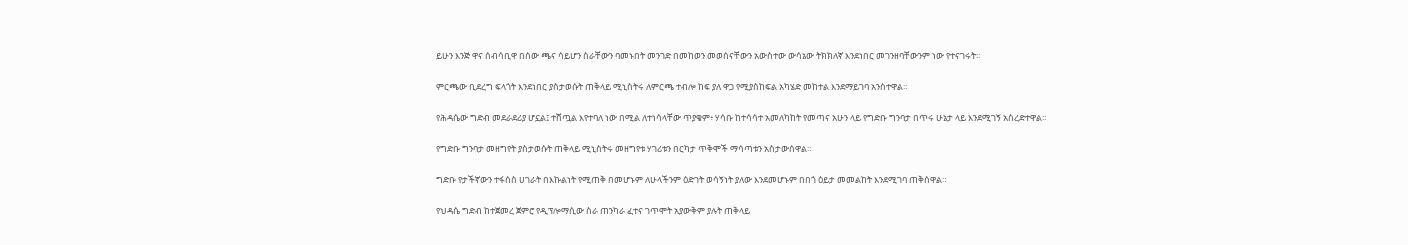ይሁን እንጅ ዋና ሰብሳቢዋ በሰው ጫና ሳይሆን ስራቸውን ባመኑበት መንገድ በመከወን መወሰናቸውን አውስተው ውሳኔው ትክክለኛ እንደነበር መገንዘባቸውንም ነው የተናገሩት።

ምርጫው ቢደረግ ፍላጎት እንደነበር ያስታወሱት ጠቅላይ ሚኒስትሩ ለምርጫ ተብሎ ከፍ ያለ ዋጋ የሚያስከፍል አካሄድ መከተል እንደማይገባ አንስተዋል።

የሕዳሴው ግድብ መደራደሪያ ሆኗል፤ ተሸጧል እየተባለ ነው በሚል ለተነሳላቸው ጥያቄም፥ ሃሳቡ ከተሳሳተ አመለካከት የመጣና አሁን ላይ የግድቡ ግንባታ በጥሩ ሁኔታ ላይ እንደሚገኝ አስረድተዋል።

የግድቡ ግንባታ መዘግየት ያስታወሱት ጠቅላይ ሚኒስትሩ መዘግየቱ ሃገሪቱን በርካታ ጥቅሞች ማሳጣቱን አስታውሰዋል።

ግድቡ የታችኛውን ተፋሰስ ሀገራት በእኩልነት የሚጠቅ በመሆኑም ለሁላችንም ዕድገት ወሳኝነት ያለው እንደመሆኑም በበጎ ዕይታ መመልከት እንደሚገባ ጠቅሰዋል።

የህዳሴ ግድብ ከተጀመረ ጀምሮ የዲፕሎማሲው ስራ ጠንካራ ፈተና ገጥሞት አያውቅም ያሉት ጠቅላይ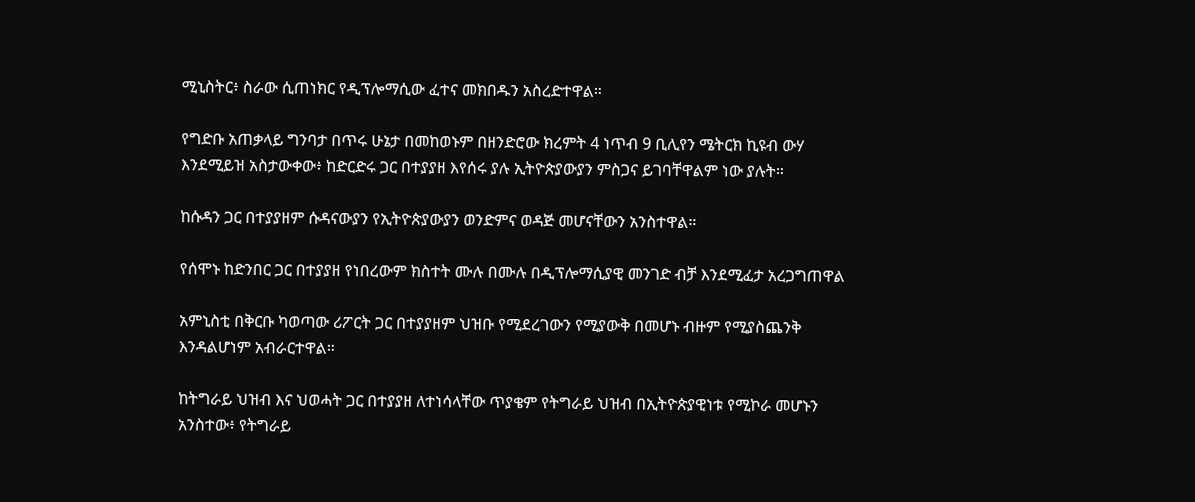ሚኒስትር፥ ስራው ሲጠነክር የዲፕሎማሲው ፈተና መክበዱን አስረድተዋል።

የግድቡ አጠቃላይ ግንባታ በጥሩ ሁኔታ በመከወኑም በዘንድሮው ክረምት 4 ነጥብ 9 ቢሊየን ሜትርክ ኪዩብ ውሃ እንደሚይዝ አስታውቀው፥ ከድርድሩ ጋር በተያያዘ እየሰሩ ያሉ ኢትዮጵያውያን ምስጋና ይገባቸዋልም ነው ያሉት።

ከሱዳን ጋር በተያያዘም ሱዳናውያን የኢትዮጵያውያን ወንድምና ወዳጅ መሆናቸውን አንስተዋል።

የሰሞኑ ከድንበር ጋር በተያያዘ የነበረውም ክስተት ሙሉ በሙሉ በዲፕሎማሲያዊ መንገድ ብቻ እንደሚፈታ አረጋግጠዋል

አምኒስቲ በቅርቡ ካወጣው ሪፖርት ጋር በተያያዘም ህዝቡ የሚደረገውን የሚያውቅ በመሆኑ ብዙም የሚያስጨንቅ እንዳልሆነም አብራርተዋል።

ከትግራይ ህዝብ እና ህወሓት ጋር በተያያዘ ለተነሳላቸው ጥያቄም የትግራይ ህዝብ በኢትዮጵያዊነቱ የሚኮራ መሆኑን አንስተው፥ የትግራይ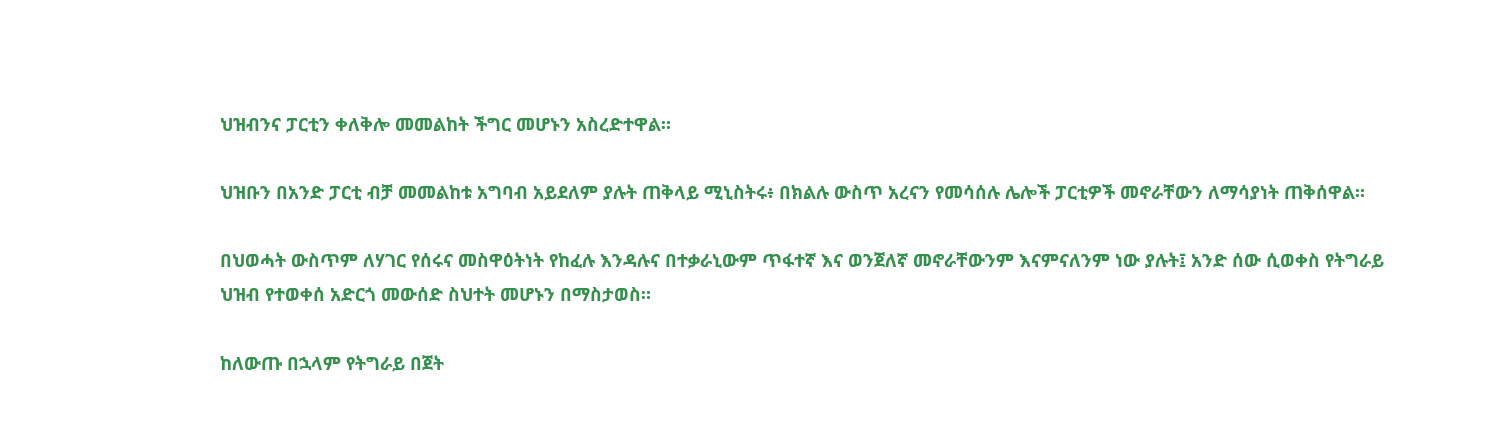ህዝብንና ፓርቲን ቀለቅሎ መመልከት ችግር መሆኑን አስረድተዋል።

ህዝቡን በአንድ ፓርቲ ብቻ መመልከቱ አግባብ አይደለም ያሉት ጠቅላይ ሚኒስትሩ፥ በክልሉ ውስጥ አረናን የመሳሰሉ ሌሎች ፓርቲዎች መኖራቸውን ለማሳያነት ጠቅሰዋል።

በህወሓት ውስጥም ለሃገር የሰሩና መስዋዕትነት የከፈሉ እንዳሉና በተቃራኒውም ጥፋተኛ እና ወንጀለኛ መኖራቸውንም እናምናለንም ነው ያሉት፤ አንድ ሰው ሲወቀስ የትግራይ ህዝብ የተወቀሰ አድርጎ መውሰድ ስህተት መሆኑን በማስታወስ።

ከለውጡ በኋላም የትግራይ በጀት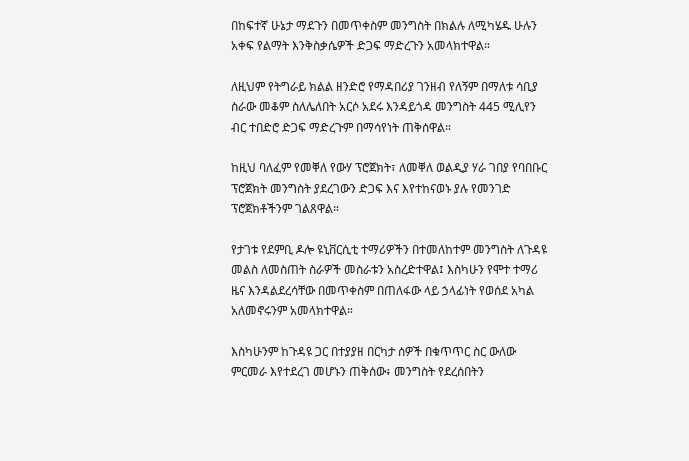በከፍተኛ ሁኔታ ማደጉን በመጥቀስም መንግስት በክልሉ ለሚካሄዱ ሁሉን አቀፍ የልማት እንቅስቃሴዎች ድጋፍ ማድረጉን አመላክተዋል።

ለዚህም የትግራይ ክልል ዘንድሮ የማዳበሪያ ገንዘብ የለኝም በማለቱ ሳቢያ ስራው መቆም ስለሌለበት አርሶ አደሩ እንዳይጎዳ መንግስት 445 ሚሊየን ብር ተበድሮ ድጋፍ ማድረጉም በማሳየነት ጠቅሰዋል።

ከዚህ ባለፈም የመቐለ የውሃ ፕሮጀክት፣ ለመቐለ ወልዲያ ሃራ ገበያ የባበቡር ፕሮጀክት መንግስት ያደረገውን ድጋፍ እና እየተከናወኑ ያሉ የመንገድ ፕሮጀክቶችንም ገልጸዋል።

የታገቱ የደምቢ ዶሎ ዩኒቨርሲቲ ተማሪዎችን በተመለከተም መንግስት ለጉዳዩ መልስ ለመስጠት ስራዎች መስራቱን አስረድተዋል፤ እስካሁን የሞተ ተማሪ ዜና እንዳልደረሳቸው በመጥቀስም በጠለፋው ላይ ኃላፊነት የወሰደ አካል አለመኖሩንም አመላክተዋል።

እስካሁንም ከጉዳዩ ጋር በተያያዘ በርካታ ሰዎች በቁጥጥር ስር ውለው ምርመራ እየተደረገ መሆኑን ጠቅሰው፥ መንግስት የደረሰበትን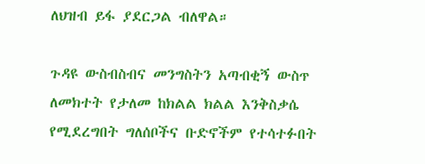ለህዝብ ይፋ ያደርጋል ብለዋል።

ጉዳዩ ውስብስብና መንግስትን አጣብቂኝ ውስጥ ለመክተት የታለመ ከክልል ክልል እንቅስቃሴ የሚደረግበት ግለሰቦችና ቡድኖችም የተሳተፉበት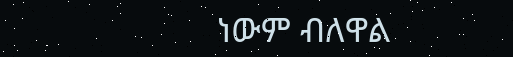ነውም ብለዋል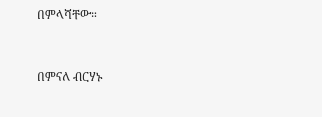በምላሻቸው።



በምናለ ብርሃኑ